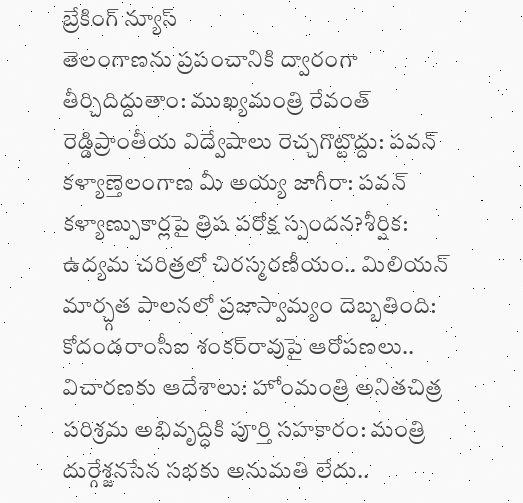బ్రేకింగ్ న్యూస్
తెలంగాణను ప్రపంచానికి ద్వారంగా తీర్చిదిద్దుతాం: ముఖ్యమంత్రి రేవంత్ రెడ్డిప్రాంతీయ విద్వేషాలు రెచ్చగొట్టొద్దు: పవన్ కళ్యాణ్తెలంగాణ మీ అయ్య జాగీరా: పవన్ కళ్యాణ్పుకార్లపై త్రిష పరోక్ష స్పందన?శీర్షిక: ఉద్యమ చరిత్రలో చిరస్మరణీయం.. మిలియన్ మార్చ్గత పాలనలో ప్రజాస్వామ్యం దెబ్బతింది: కోదండరాంసీఐ శంకర్‌రావుపై ఆరోపణలు.. విచారణకు ఆదేశాలు: హోంమంత్రి అనితచిత్ర పరిశ్రమ అభివృద్ధికి పూర్తి సహకారం: మంత్రి దుర్గేశ్జనసేన సభకు అనుమతి లేదు..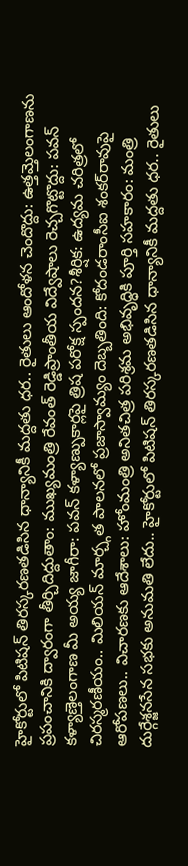హైకోర్టులో పిటిషన్ తిరస్కరణతడిసిన ధాన్యానికీ మద్దతు ధర.. రైతులు ఆందోళన చెందొద్దు: ఉత్తమ్తెలంగాణను ప్రపంచానికి ద్వారంగా తీర్చిదిద్దుతాం: ముఖ్యమంత్రి రేవంత్ రెడ్డిప్రాంతీయ విద్వేషాలు రెచ్చగొట్టొద్దు: పవన్ కళ్యాణ్తెలంగాణ మీ అయ్య జాగీరా: పవన్ కళ్యాణ్పుకార్లపై త్రిష పరోక్ష స్పందన?శీర్షిక: ఉద్యమ చరిత్రలో చిరస్మరణీయం.. మిలియన్ మార్చ్గత పాలనలో ప్రజాస్వామ్యం దెబ్బతింది: కోదండరాంసీఐ శంకర్‌రావుపై ఆరోపణలు.. విచారణకు ఆదేశాలు: హోంమంత్రి అనితచిత్ర పరిశ్రమ అభివృద్ధికి పూర్తి సహకారం: మంత్రి దుర్గేశ్జనసేన సభకు అనుమతి లేదు.. హైకోర్టులో పిటిషన్ తిరస్కరణతడిసిన ధాన్యానికీ మద్దతు ధర.. రైతులు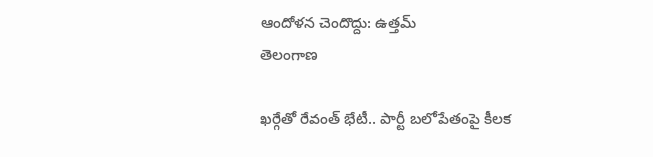ఆందోళన చెందొద్దు: ఉత్తమ్
తెలంగాణ

ఖర్గేతో రేవంత్ భేటీ.. పార్టీ బలోపేతంపై కీలక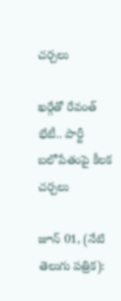చర్చలు

ఖర్గేతో రేవంత్ భేటీ.. పార్టీ బలోపేతంపై కీలక చర్చలు

జూన్ 01, (నేటి తెలుగు పత్రిక):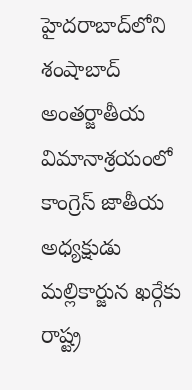హైదరాబాద్‌లోని శంషాబాద్ అంతర్జాతీయ విమానాశ్రయంలో కాంగ్రెస్ జాతీయ అధ్యక్షుడు మల్లికార్జున ఖర్గేకు రాష్ట్ర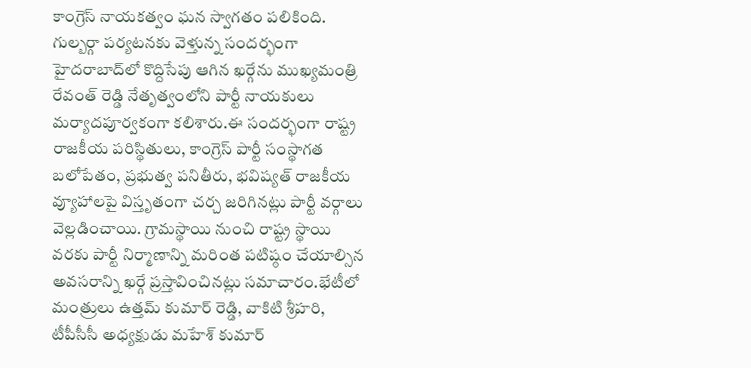కాంగ్రెస్ నాయకత్వం ఘన స్వాగతం పలికింది. గుల్బర్గా పర్యటనకు వెళ్తున్న సందర్భంగా హైదరాబాద్‌లో కొద్దిసేపు ఆగిన ఖర్గేను ముఖ్యమంత్రి రేవంత్ రెడ్డి నేతృత్వంలోని పార్టీ నాయకులు మర్యాదపూర్వకంగా కలిశారు.ఈ సందర్భంగా రాష్ట్ర రాజకీయ పరిస్థితులు, కాంగ్రెస్ పార్టీ సంస్థాగత బలోపేతం, ప్రభుత్వ పనితీరు, భవిష్యత్ రాజకీయ వ్యూహాలపై విస్తృతంగా చర్చ జరిగినట్లు పార్టీ వర్గాలు వెల్లడించాయి. గ్రామస్థాయి నుంచి రాష్ట్ర స్థాయి వరకు పార్టీ నిర్మాణాన్ని మరింత పటిష్ఠం చేయాల్సిన అవసరాన్ని ఖర్గే ప్రస్తావించినట్లు సమాచారం.భేటీలో మంత్రులు ఉత్తమ్ కుమార్ రెడ్డి, వాకిటి శ్రీహరి, టీపీసీసీ అధ్యక్షుడు మహేశ్ కుమార్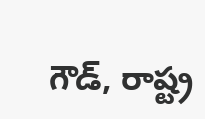గౌడ్, రాష్ట్ర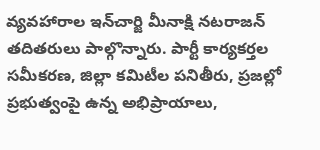వ్యవహారాల ఇన్‌చార్జి మీనాక్షి నటరాజన్ తదితరులు పాల్గొన్నారు. పార్టీ కార్యకర్తల సమీకరణ, జిల్లా కమిటీల పనితీరు, ప్రజల్లో ప్రభుత్వంపై ఉన్న అభిప్రాయాలు,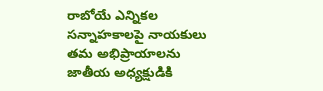రాబోయే ఎన్నికల సన్నాహకాలపై నాయకులు తమ అభిప్రాయాలను జాతీయ అధ్యక్షుడికి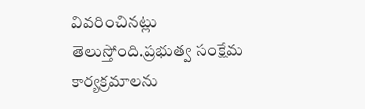వివరించినట్లు తెలుస్తోంది.ప్రభుత్వ సంక్షేమ కార్యక్రమాలను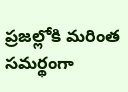ప్రజల్లోకి మరింత సమర్థంగా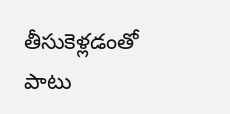తీసుకెళ్లడంతో పాటు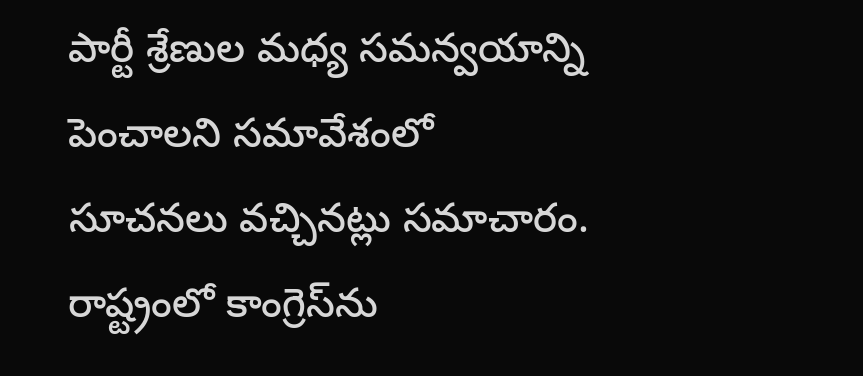పార్టీ శ్రేణుల మధ్య సమన్వయాన్ని పెంచాలని సమావేశంలో సూచనలు వచ్చినట్లు సమాచారం. రాష్ట్రంలో కాంగ్రెస్‌ను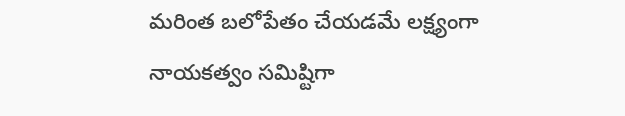మరింత బలోపేతం చేయడమే లక్ష్యంగా నాయకత్వం సమిష్టిగా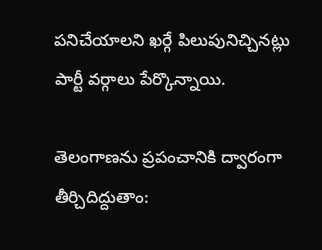పనిచేయాలని ఖర్గే పిలుపునిచ్చినట్లు పార్టీ వర్గాలు పేర్కొన్నాయి.

తెలంగాణను ప్రపంచానికి ద్వారంగా తీర్చిదిద్దుతాం: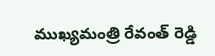ముఖ్యమంత్రి రేవంత్ రెడ్డి